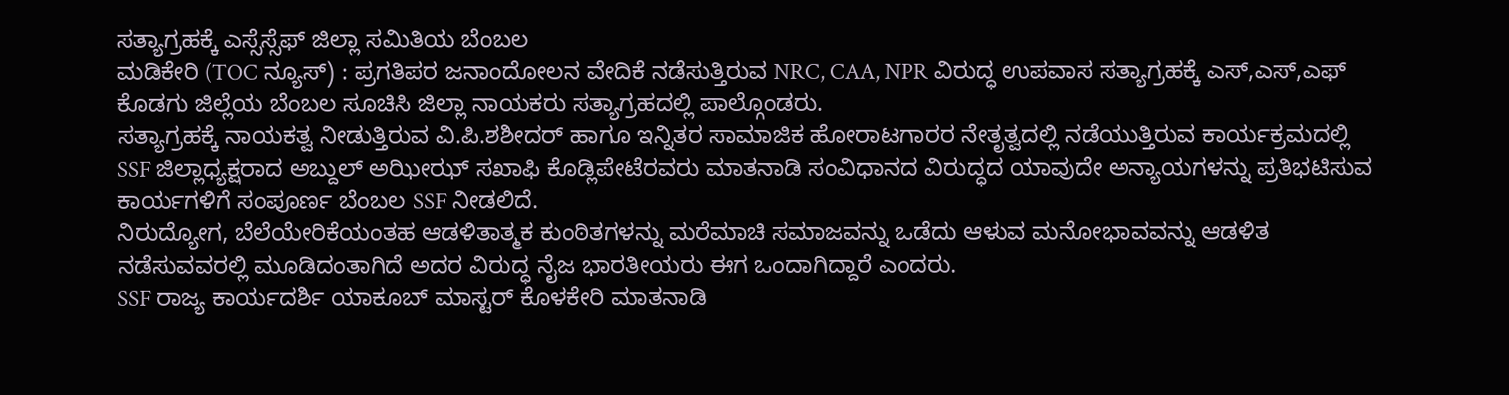ಸತ್ಯಾಗ್ರಹಕ್ಕೆ ಎಸ್ಸೆಸ್ಸೆಫ್ ಜಿಲ್ಲಾ ಸಮಿತಿಯ ಬೆಂಬಲ
ಮಡಿಕೇರಿ (TOC ನ್ಯೂಸ್) : ಪ್ರಗತಿಪರ ಜನಾಂದೋಲನ ವೇದಿಕೆ ನಡೆಸುತ್ತಿರುವ NRC, CAA, NPR ವಿರುದ್ಧ ಉಪವಾಸ ಸತ್ಯಾಗ್ರಹಕ್ಕೆ ಎಸ್,ಎಸ್,ಎಫ್ ಕೊಡಗು ಜಿಲ್ಲೆಯ ಬೆಂಬಲ ಸೂಚಿಸಿ ಜಿಲ್ಲಾ ನಾಯಕರು ಸತ್ಯಾಗ್ರಹದಲ್ಲಿ ಪಾಲ್ಗೊಂಡರು.
ಸತ್ಯಾಗ್ರಹಕ್ಕೆ ನಾಯಕತ್ವ ನೀಡುತ್ತಿರುವ ವಿ.ಪಿ.ಶಶೀದರ್ ಹಾಗೂ ಇನ್ನಿತರ ಸಾಮಾಜಿಕ ಹೋರಾಟಗಾರರ ನೇತೃತ್ವದಲ್ಲಿ ನಡೆಯುತ್ತಿರುವ ಕಾರ್ಯಕ್ರಮದಲ್ಲಿ SSF ಜಿಲ್ಲಾಧ್ಯಕ್ಷರಾದ ಅಬ್ದುಲ್ ಅಝೀಝ್ ಸಖಾಫಿ ಕೊಡ್ಲಿಪೇಟೆರವರು ಮಾತನಾಡಿ ಸಂವಿಧಾನದ ವಿರುದ್ಧದ ಯಾವುದೇ ಅನ್ಯಾಯಗಳನ್ನು ಪ್ರತಿಭಟಿಸುವ ಕಾರ್ಯಗಳಿಗೆ ಸಂಪೂರ್ಣ ಬೆಂಬಲ SSF ನೀಡಲಿದೆ.
ನಿರುದ್ಯೋಗ, ಬೆಲೆಯೇರಿಕೆಯಂತಹ ಆಡಳಿತಾತ್ಮಕ ಕುಂಠಿತಗಳನ್ನು ಮರೆಮಾಚಿ ಸಮಾಜವನ್ನು ಒಡೆದು ಆಳುವ ಮನೋಭಾವವನ್ನು ಆಡಳಿತ ನಡೆಸುವವರಲ್ಲಿ ಮೂಡಿದಂತಾಗಿದೆ ಅದರ ವಿರುದ್ಧ ನೈಜ ಭಾರತೀಯರು ಈಗ ಒಂದಾಗಿದ್ದಾರೆ ಎಂದರು.
SSF ರಾಜ್ಯ ಕಾರ್ಯದರ್ಶಿ ಯಾಕೂಬ್ ಮಾಸ್ಟರ್ ಕೊಳಕೇರಿ ಮಾತನಾಡಿ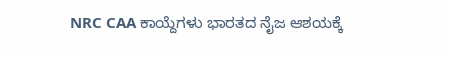NRC CAA ಕಾಯ್ದೆಗಳು ಭಾರತದ ನೈಜ ಆಶಯಕ್ಕೆ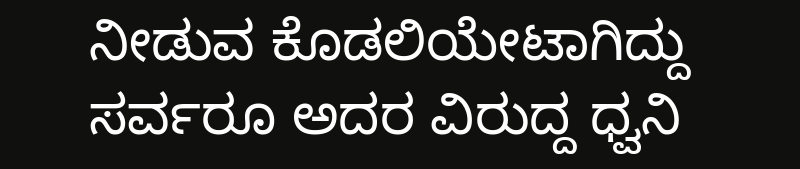ನೀಡುವ ಕೊಡಲಿಯೇಟಾಗಿದ್ದು ಸರ್ವರೂ ಅದರ ವಿರುದ್ದ ಧ್ವನಿ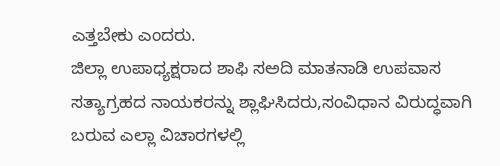ಎತ್ತಬೇಕು ಎಂದರು.
ಜಿಲ್ಲಾ ಉಪಾಧ್ಯಕ್ಷರಾದ ಶಾಫಿ ಸಅದಿ ಮಾತನಾಡಿ ಉಪವಾಸ ಸತ್ಯಾಗ್ರಹದ ನಾಯಕರನ್ನು ಶ್ಲಾಘಿಸಿದರು,ಸಂವಿಧಾನ ವಿರುದ್ಧವಾಗಿ ಬರುವ ಎಲ್ಲಾ ವಿಚಾರಗಳಲ್ಲಿ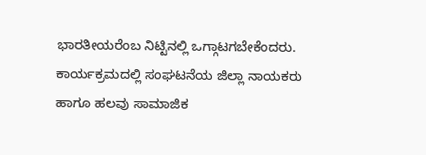ಭಾರತೀಯರೆಂಬ ನಿಟ್ಟಿನಲ್ಲಿ ಒಗ್ಗಾಟಗಬೇಕೆಂದರು.
ಕಾರ್ಯಕ್ರಮದಲ್ಲಿ ಸಂಘಟನೆಯ ಜಿಲ್ಲಾ ನಾಯಕರು ಹಾಗೂ ಹಲವು ಸಾಮಾಜಿಕ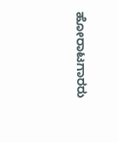ಹೋರಾಟಗಾರರು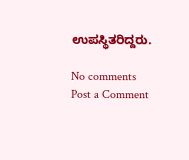ಉಪಸ್ಥಿತರಿದ್ದರು.

No comments
Post a Comment